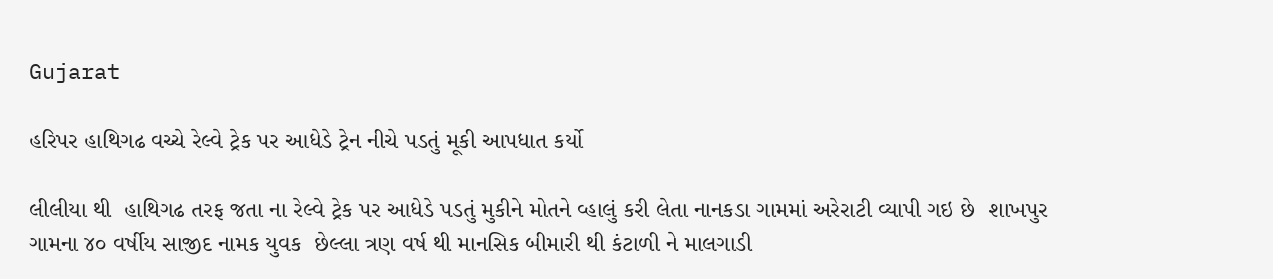Gujarat

હરિપર હાથિગઢ વચ્ચે રેલ્વે ટ્રેક પર આધેડે ટ્રેન નીચે પડતું મૂકી આપધાત કર્યો

લીલીયા થી  હાથિગઢ તરફ જતા ના રેલ્વે ટ્રેક પર આધેડે પડતું મુકીને મોતને વ્હાલું કરી લેતા નાનકડા ગામમાં અરેરાટી વ્યાપી ગઇ છે  શાખપુર ગામના ૪૦ વર્ષીય સાજીદ નામક યુવક  છેલ્લા ત્રણ વર્ષ થી માનસિક બીમારી થી કંટાળી ને માલગાડી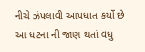નીચે ઝંપલાવી આપધાત કર્યો છે  આ ધટના ની જાણ થતાં વધુ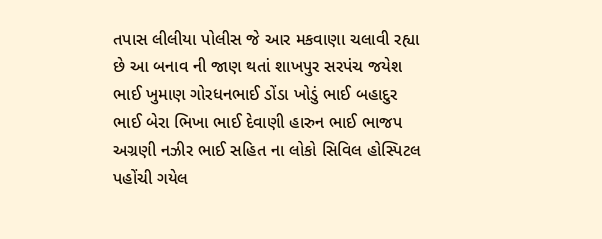તપાસ લીલીયા પોલીસ જે આર મકવાણા ચલાવી રહ્યા છે આ બનાવ ની જાણ થતાં શાખપુર સરપંચ જયેશ ભાઈ ખુમાણ ગોરધનભાઈ ડોંડા ખોડું ભાઈ બહાદુર ભાઈ બેરા ભિખા ભાઈ દેવાણી હારુન ભાઈ ભાજપ અગ્રણી નઝીર ભાઈ સહિત ના લોકો સિવિલ હોસ્પિટલ પહોંચી ગયેલ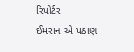રિપોર્ટર
ઈમરાન એ પઠાણ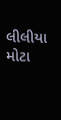લીલીયા મોટા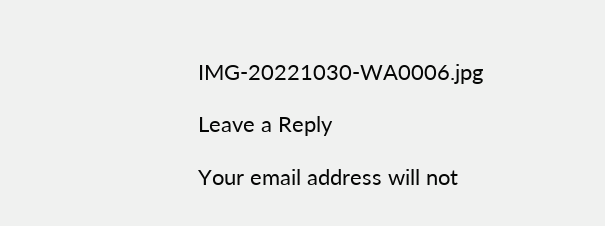IMG-20221030-WA0006.jpg

Leave a Reply

Your email address will not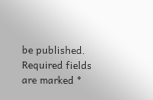be published. Required fields are marked *